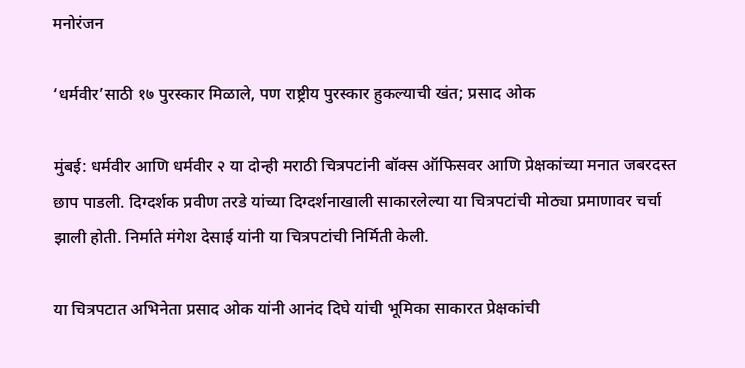मनोरंजन

‘धर्मवीर’साठी १७ पुरस्कार मिळाले, पण राष्ट्रीय पुरस्कार हुकल्याची खंत; प्रसाद ओक

मुंबई: धर्मवीर आणि धर्मवीर २ या दोन्ही मराठी चित्रपटांनी बॉक्स ऑफिसवर आणि प्रेक्षकांच्या मनात जबरदस्त छाप पाडली. दिग्दर्शक प्रवीण तरडे यांच्या दिग्दर्शनाखाली साकारलेल्या या चित्रपटांची मोठ्या प्रमाणावर चर्चा झाली होती. निर्माते मंगेश देसाई यांनी या चित्रपटांची निर्मिती केली.

या चित्रपटात अभिनेता प्रसाद ओक यांनी आनंद दिघे यांची भूमिका साकारत प्रेक्षकांची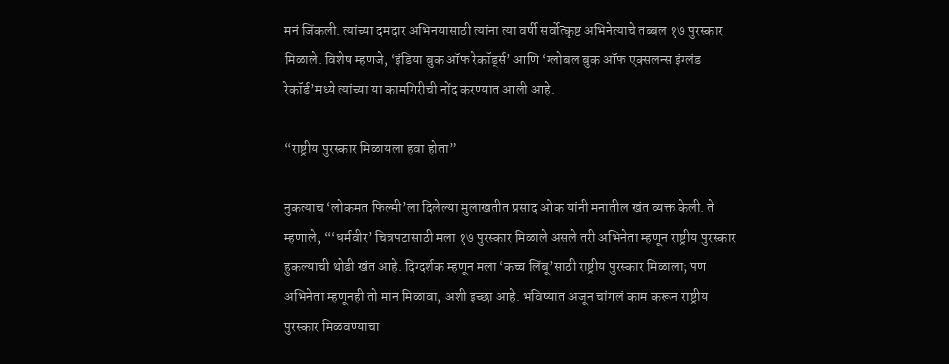मनं जिंकली. त्यांच्या दमदार अभिनयासाठी त्यांना त्या वर्षी सर्वोत्कृष्ट अभिनेत्याचे तब्बल १७ पुरस्कार मिळाले. विशेष म्हणजे, ‘इंडिया बुक ऑफ रेकॉर्ड्स’ आणि ‘ग्लोबल बुक ऑफ एक्सलन्स इंग्लंड रेकॉर्ड’मध्ये त्यांच्या या कामगिरीची नोंद करण्यात आली आहे.

“राष्ट्रीय पुरस्कार मिळायला हवा होता”

नुकत्याच ‘लोकमत फिल्मी’ला दिलेल्या मुलाखतीत प्रसाद ओक यांनी मनातील खंत व्यक्त केली. ते म्हणाले, “‘धर्मवीर’ चित्रपटासाठी मला १७ पुरस्कार मिळाले असले तरी अभिनेता म्हणून राष्ट्रीय पुरस्कार हुकल्याची थोडी खंत आहे. दिग्दर्शक म्हणून मला ‘कच्च लिंबू’साठी राष्ट्रीय पुरस्कार मिळाला; पण अभिनेता म्हणूनही तो मान मिळावा, अशी इच्छा आहे. भविष्यात अजून चांगलं काम करून राष्ट्रीय पुरस्कार मिळवण्याचा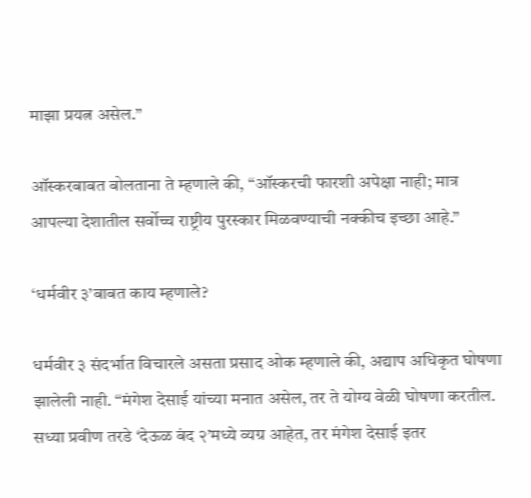माझा प्रयत्न असेल.”

ऑस्करबाबत बोलताना ते म्हणाले की, “ऑस्करची फारशी अपेक्षा नाही; मात्र आपल्या देशातील सर्वोच्च राष्ट्रीय पुरस्कार मिळवण्याची नक्कीच इच्छा आहे.”

‘धर्मवीर ३’बाबत काय म्हणाले?

धर्मवीर ३ संदर्भात विचारले असता प्रसाद ओक म्हणाले की, अद्याप अधिकृत घोषणा झालेली नाही. “मंगेश देसाई यांच्या मनात असेल, तर ते योग्य वेळी घोषणा करतील. सध्या प्रवीण तरडे ‘देऊळ बंद २’मध्ये व्यग्र आहेत, तर मंगेश देसाई इतर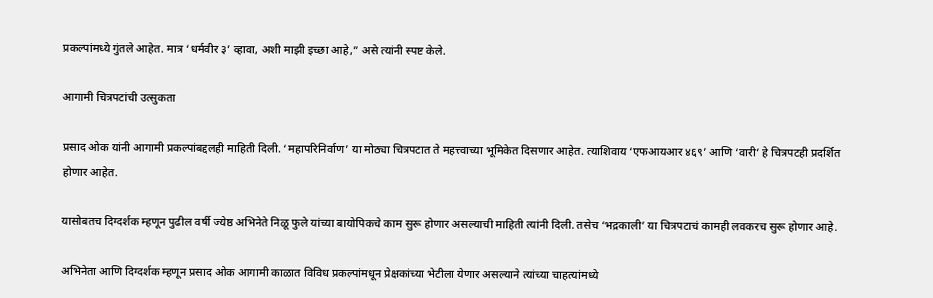प्रकल्पांमध्ये गुंतले आहेत. मात्र ‘धर्मवीर ३’ व्हावा, अशी माझी इच्छा आहे,” असे त्यांनी स्पष्ट केले.

आगामी चित्रपटांची उत्सुकता

प्रसाद ओक यांनी आगामी प्रकल्पांबद्दलही माहिती दिली. ‘महापरिनिर्वाण’ या मोठ्या चित्रपटात ते महत्त्वाच्या भूमिकेत दिसणार आहेत. त्याशिवाय ‘एफआयआर ४६९’ आणि ‘वारी’ हे चित्रपटही प्रदर्शित होणार आहेत.

यासोबतच दिग्दर्शक म्हणून पुढील वर्षी ज्येष्ठ अभिनेते निळू फुले यांच्या बायोपिकचे काम सुरू होणार असल्याची माहिती त्यांनी दिली. तसेच ‘भद्रकाली’ या चित्रपटाचं कामही लवकरच सुरू होणार आहे.

अभिनेता आणि दिग्दर्शक म्हणून प्रसाद ओक आगामी काळात विविध प्रकल्पांमधून प्रेक्षकांच्या भेटीला येणार असल्याने त्यांच्या चाहत्यांमध्ये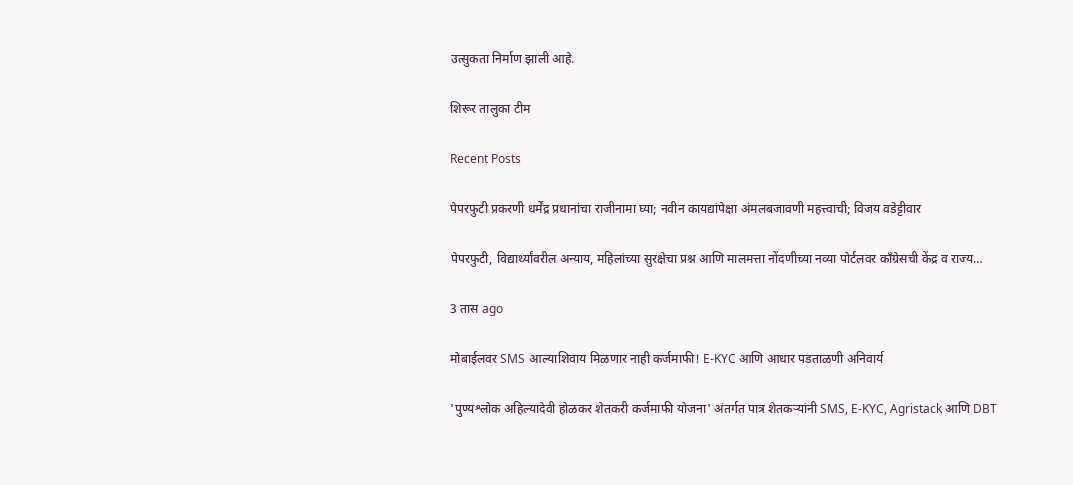उत्सुकता निर्माण झाली आहे.

शिरूर तालुका टीम

Recent Posts

पेपरफुटी प्रकरणी धर्मेंद्र प्रधानांचा राजीनामा घ्या; नवीन कायद्यांपेक्षा अंमलबजावणी महत्त्वाची; विजय वडेट्टीवार

पेपरफुटी, विद्यार्थ्यांवरील अन्याय, महिलांच्या सुरक्षेचा प्रश्न आणि मालमत्ता नोंदणीच्या नव्या पोर्टलवर काँग्रेसची केंद्र व राज्य…

3 तास ago

मोबाईलवर SMS आल्याशिवाय मिळणार नाही कर्जमाफी! E-KYC आणि आधार पडताळणी अनिवार्य

'पुण्यश्लोक अहिल्यादेवी होळकर शेतकरी कर्जमाफी योजना' अंतर्गत पात्र शेतकऱ्यांनी SMS, E-KYC, Agristack आणि DBT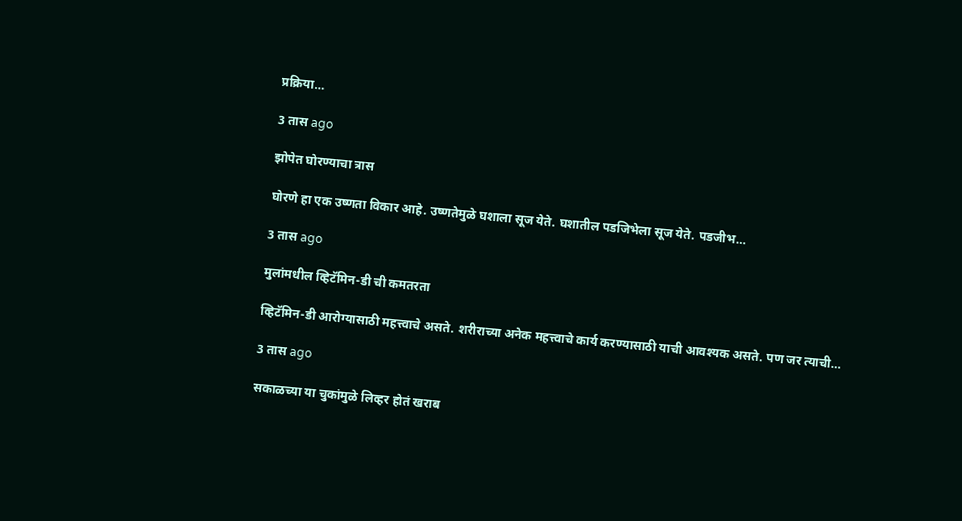प्रक्रिया…

3 तास ago

झोपेत घोरण्याचा त्रास

घोरणे हा एक उष्णता विकार आहे. उष्णतेमुळे घशाला सूज येते. घशातील पडजिभेला सूज येते. पडजीभ…

3 तास ago

मुलांमधील व्हिटॅमिन-डी ची कमतरता

व्हिटॅमिन-डी आरोग्यासाठी महत्त्वाचे असते. शरीराच्या अनेक महत्त्वाचे कार्य करण्यासाठी याची आवश्यक असते. पण जर त्याची…

3 तास ago

सकाळच्या या चुकांमुळे लिव्हर होतं खराब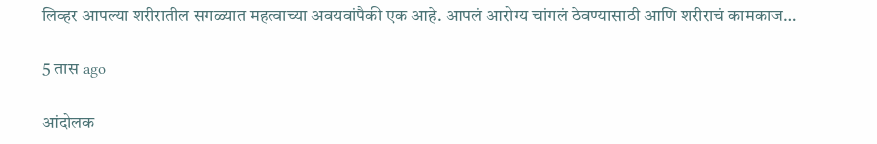लिव्हर आपल्या शरीरातील सगळ्यात महत्वाच्या अवयवांपैकी एक आहे. आपलं आरोग्य चांगलं ठेवण्यासाठी आणि शरीराचं कामकाज…

5 तास ago

आंदोलक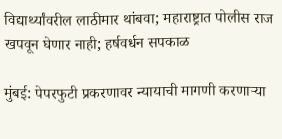विद्यार्थ्यांवरील लाठीमार थांबवा; महाराष्ट्रात पोलीस राज खपवून घेणार नाही; हर्षवर्धन सपकाळ

मुंबई: पेपरफुटी प्रकरणावर न्यायाची मागणी करणाऱ्या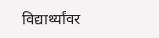विद्यार्थ्यांवर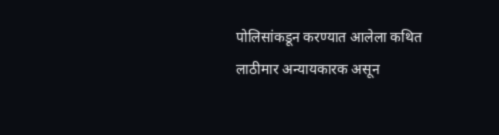पोलिसांकडून करण्यात आलेला कथित लाठीमार अन्यायकारक असून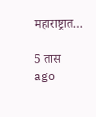महाराष्ट्रात…

5 तास ago